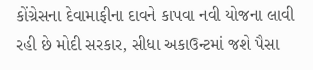કોંગ્રેસના દેવામાફીના દાવને કાપવા નવી યોજના લાવી રહી છે મોદી સરકાર, સીધા અકાઉન્ટમાં જશે પૈસા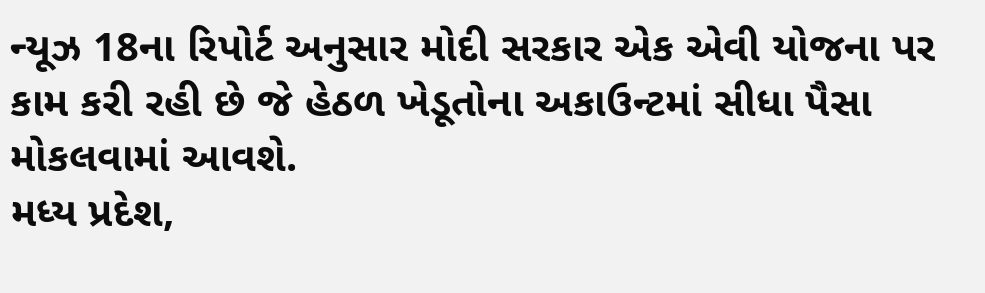ન્યૂઝ 18ના રિપોર્ટ અનુસાર મોદી સરકાર એક એવી યોજના પર કામ કરી રહી છે જે હેઠળ ખેડૂતોના અકાઉન્ટમાં સીધા પૈસા મોકલવામાં આવશે.
મધ્ય પ્રદેશ,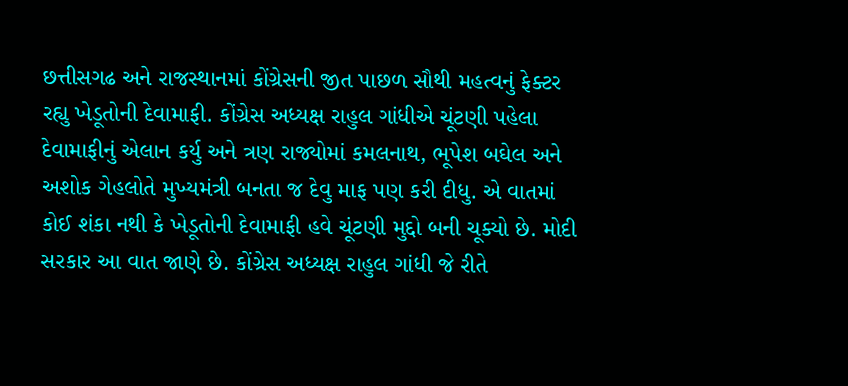છત્તીસગઢ અને રાજસ્થાનમાં કોંગ્રેસની જીત પાછળ સૌથી મહત્વનું ફેક્ટર રહ્યુ ખેડૂતોની દેવામાફી. કોંગ્રેસ અધ્યક્ષ રાહુલ ગાંધીએ ચૂંટણી પહેલા દેવામાફીનું એલાન કર્યુ અને ત્રણ રાજ્યોમાં કમલનાથ, ભૂપેશ બઘેલ અને અશોક ગેહલોતે મુખ્યમંત્રી બનતા જ દેવુ માફ પણ કરી દીધુ. એ વાતમાં કોઈ શંકા નથી કે ખેડૂતોની દેવામાફી હવે ચૂંટણી મુદ્દો બની ચૂક્યો છે. મોદી સરકાર આ વાત જાણે છે. કોંગ્રેસ અધ્યક્ષ રાહુલ ગાંધી જે રીતે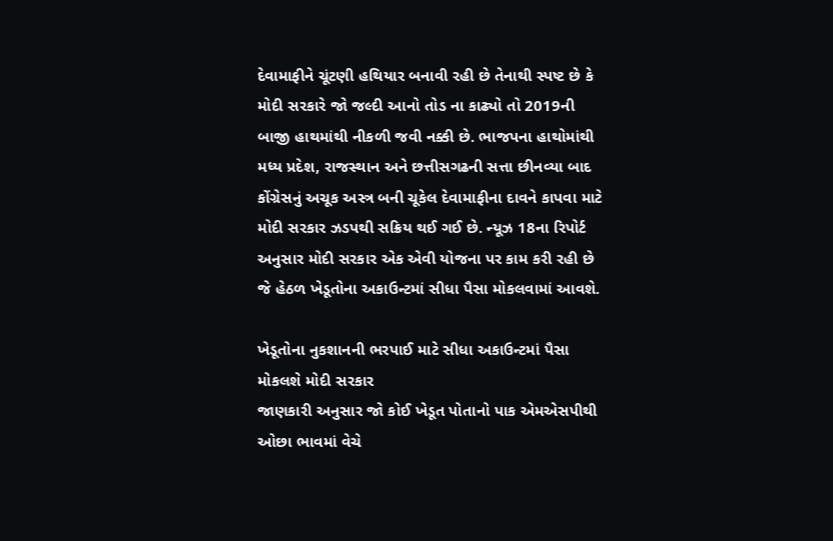દેવામાફીને ચૂંટણી હથિયાર બનાવી રહી છે તેનાથી સ્પષ્ટ છે કે મોદી સરકારે જો જલ્દી આનો તોડ ના કાઢ્યો તો 2019ની બાજી હાથમાંથી નીકળી જવી નક્કી છે. ભાજપના હાથોમાંથી મધ્ય પ્રદેશ, રાજસ્થાન અને છત્તીસગઢની સત્તા છીનવ્યા બાદ કોંગ્રેસનું અચૂક અસ્ત્ર બની ચૂકેલ દેવામાફીના દાવને કાપવા માટે મોદી સરકાર ઝડપથી સક્રિય થઈ ગઈ છે. ન્યૂઝ 18ના રિપોર્ટ અનુસાર મોદી સરકાર એક એવી યોજના પર કામ કરી રહી છે જે હેઠળ ખેડૂતોના અકાઉન્ટમાં સીધા પૈસા મોકલવામાં આવશે.

ખેડૂતોના નુકશાનની ભરપાઈ માટે સીધા અકાઉન્ટમાં પૈસા મોકલશે મોદી સરકાર
જાણકારી અનુસાર જો કોઈ ખેડૂત પોતાનો પાક એમએસપીથી ઓછા ભાવમાં વેચે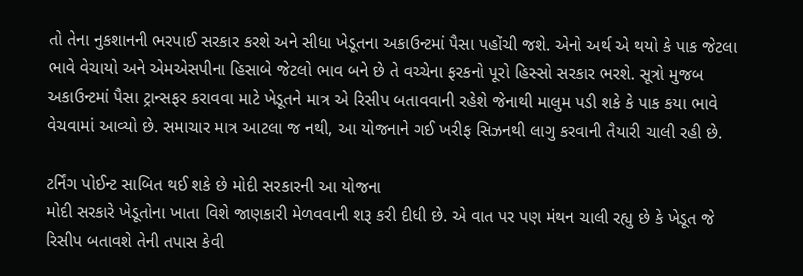તો તેના નુકશાનની ભરપાઈ સરકાર કરશે અને સીધા ખેડૂતના અકાઉન્ટમાં પૈસા પહોંચી જશે. એનો અર્થ એ થયો કે પાક જેટલા ભાવે વેચાયો અને એમએસપીના હિસાબે જેટલો ભાવ બને છે તે વચ્ચેના ફરકનો પૂરો હિસ્સો સરકાર ભરશે. સૂત્રો મુજબ અકાઉન્ટમાં પૈસા ટ્રાન્સફર કરાવવા માટે ખેડૂતને માત્ર એ રિસીપ બતાવવાની રહેશે જેનાથી માલુમ પડી શકે કે પાક કયા ભાવે વેચવામાં આવ્યો છે. સમાચાર માત્ર આટલા જ નથી, આ યોજનાને ગઈ ખરીફ સિઝનથી લાગુ કરવાની તૈયારી ચાલી રહી છે.

ટર્નિંગ પોઈન્ટ સાબિત થઈ શકે છે મોદી સરકારની આ યોજના
મોદી સરકારે ખેડૂતોના ખાતા વિશે જાણકારી મેળવવાની શરૂ કરી દીધી છે. એ વાત પર પણ મંથન ચાલી રહ્યુ છે કે ખેડૂત જે રિસીપ બતાવશે તેની તપાસ કેવી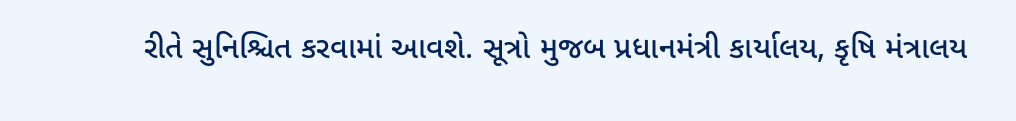રીતે સુનિશ્ચિત કરવામાં આવશે. સૂત્રો મુજબ પ્રધાનમંત્રી કાર્યાલય, કૃષિ મંત્રાલય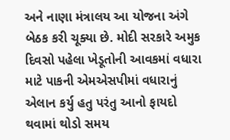અને નાણા મંત્રાલય આ યોજના અંગે બેઠક કરી ચૂક્યા છે. મોદી સરકારે અમુક દિવસો પહેલા ખેડૂતોની આવકમાં વધારા માટે પાકની એમએસપીમાં વધારાનું એલાન કર્યુ હતુ પરંતુ આનો ફાયદો થવામાં થોડો સમય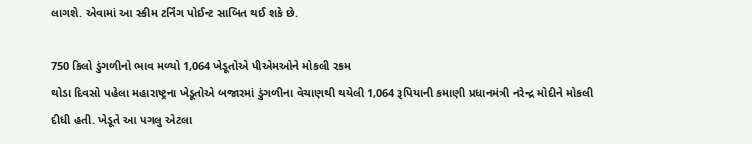લાગશે. એવામાં આ સ્કીમ ટર્નિંગ પોઈન્ટ સાબિત થઈ શકે છે.

750 કિલો ડુંગળીનો ભાવ મળ્યો 1,064 ખેડૂતોએ પીએમઓને મોકલી રકમ
થોડા દિવસો પહેલા મહારાષ્ટ્રના ખેડૂતોએ બજારમાં ડુંગળીના વેચાણથી થયેલી 1,064 રૂપિયાની કમાણી પ્રધાનમંત્રી નરેન્દ્ર મોદીને મોકલી દીધી હતી. ખેડૂતે આ પગલુ એટલા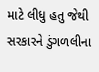માટે લીધુ હતુ જેથી સરકારને ડુંગળલીના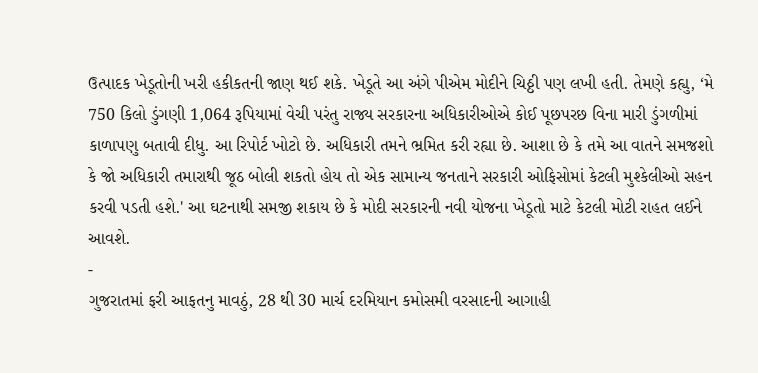ઉત્પાદક ખેડૂતોની ખરી હકીકતની જાણ થઈ શકે. ખેડૂતે આ અંગે પીએમ મોદીને ચિઠ્ઠી પણ લખી હતી. તેમણે કહ્યુ, ‘મે 750 કિલો ડુંગણી 1,064 રૂપિયામાં વેચી પરંતુ રાજ્ય સરકારના અધિકારીઓએ કોઈ પૂછપરછ વિના મારી ડુંગળીમાં કાળાપણુ બતાવી દીધુ. આ રિપોર્ટ ખોટો છે. અધિકારી તમને ભ્રમિત કરી રહ્યા છે. આશા છે કે તમે આ વાતને સમજશો કે જો અધિકારી તમારાથી જૂઠ બોલી શકતો હોય તો એક સામાન્ય જનતાને સરકારી ઓફિસોમાં કેટલી મુશ્કેલીઓ સહન કરવી પડતી હશે.' આ ઘટનાથી સમજી શકાય છે કે મોદી સરકારની નવી યોજના ખેડૂતો માટે કેટલી મોટી રાહત લઈને આવશે.
-
ગુજરાતમાં ફરી આફતનુ માવઠું, 28 થી 30 માર્ચ દરમિયાન કમોસમી વરસાદની આગાહી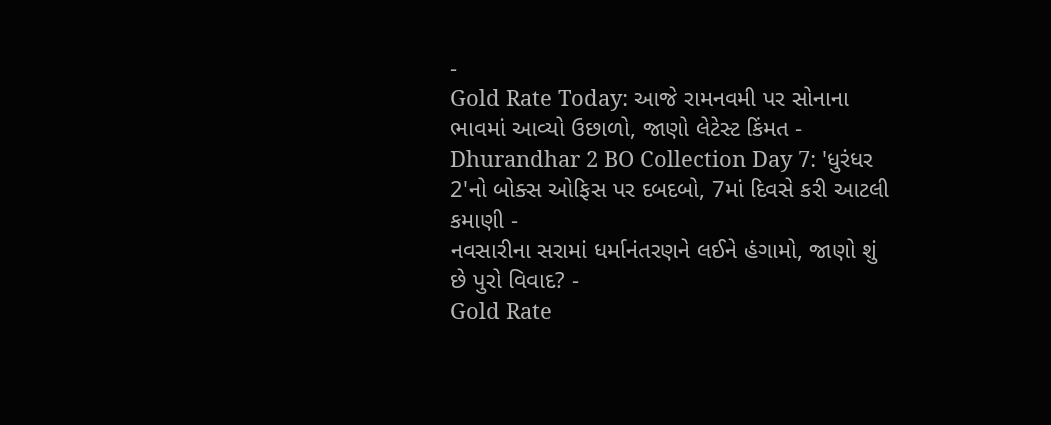-
Gold Rate Today: આજે રામનવમી પર સોનાના ભાવમાં આવ્યો ઉછાળો, જાણો લેટેસ્ટ કિંમત -
Dhurandhar 2 BO Collection Day 7: 'ધુરંધર 2'નો બોક્સ ઓફિસ પર દબદબો, 7માં દિવસે કરી આટલી કમાણી -
નવસારીના સરામાં ધર્માનંતરણને લઈને હંગામો, જાણો શું છે પુરો વિવાદ? -
Gold Rate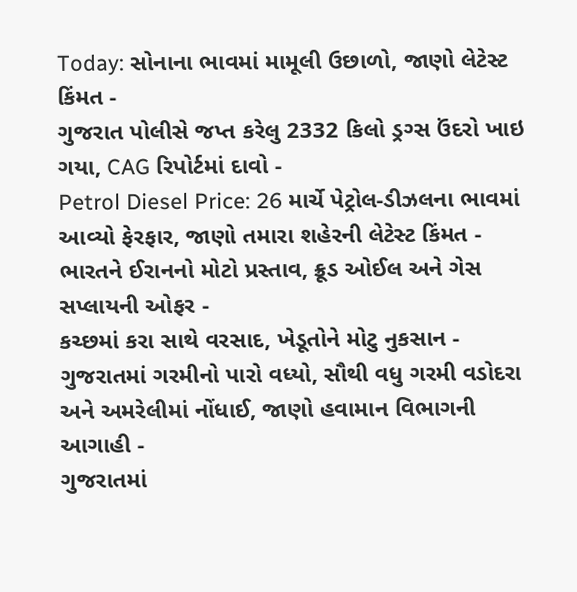Today: સોનાના ભાવમાં મામૂલી ઉછાળો, જાણો લેટેસ્ટ કિંમત -
ગુજરાત પોલીસે જપ્ત કરેલુ 2332 કિલો ડ્રગ્સ ઉંદરો ખાઇ ગયા, CAG રિપોર્ટમાં દાવો -
Petrol Diesel Price: 26 માર્ચે પેટ્રોલ-ડીઝલના ભાવમાં આવ્યો ફેરફાર, જાણો તમારા શહેરની લેટેસ્ટ કિંમત -
ભારતને ઈરાનનો મોટો પ્રસ્તાવ, ક્રૂડ ઓઈલ અને ગેસ સપ્લાયની ઓફર -
કચ્છમાં કરા સાથે વરસાદ, ખેડૂતોને મોટુ નુકસાન -
ગુજરાતમાં ગરમીનો પારો વધ્યો, સૌથી વધુ ગરમી વડોદરા અને અમરેલીમાં નોંધાઈ, જાણો હવામાન વિભાગની આગાહી -
ગુજરાતમાં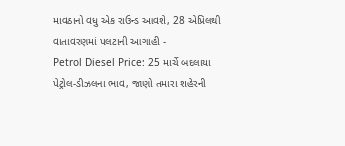માવઠાનો વધુ એક રાઉન્ડ આવશે, 28 એપ્રિલથી વાતાવરણમાં પલટાની આગાહી -
Petrol Diesel Price: 25 માર્ચે બદલાયા પેટ્રોલ-ડીઝલના ભાવ, જાણો તમારા શહેરની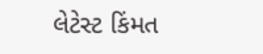લેટેસ્ટ કિંમત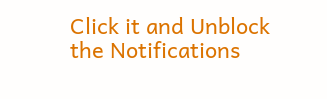Click it and Unblock the Notifications